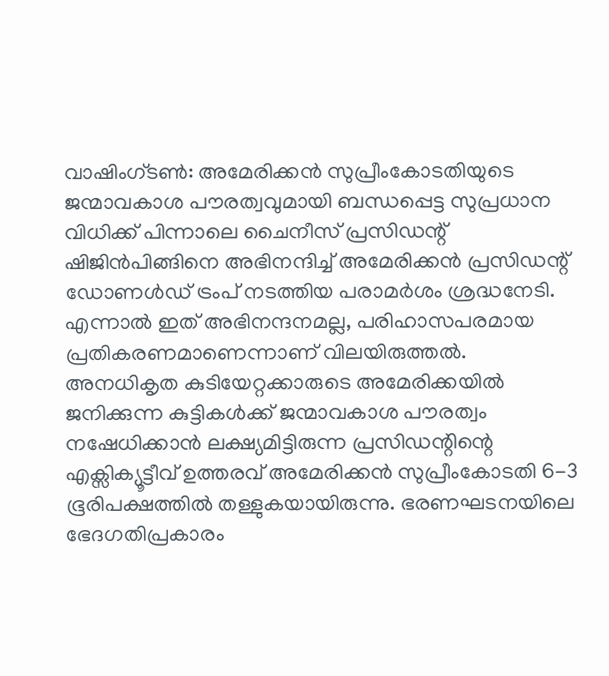വാഷിംഗ്ടൺ: അമേരിക്കൻ സുപ്രീംകോടതിയുടെ ജന്മാവകാശ പൗരത്വവുമായി ബന്ധപ്പെട്ട സുപ്രധാന വിധിക്ക് പിന്നാലെ ചൈനീസ് പ്രസിഡന്റ് ഷിജിൻപിങ്ങിനെ അഭിനന്ദിച്ച് അമേരിക്കൻ പ്രസിഡന്റ് ഡോണൾഡ് ട്രംപ് നടത്തിയ പരാമർശം ശ്രദ്ധനേടി. എന്നാൽ ഇത് അഭിനന്ദനമല്ല, പരിഹാസപരമായ പ്രതികരണമാണെന്നാണ് വിലയിരുത്തൽ.
അനധികൃത കുടിയേറ്റക്കാരുടെ അമേരിക്കയിൽ ജനിക്കുന്ന കുട്ടികൾക്ക് ജന്മാവകാശ പൗരത്വം നഷേധിക്കാൻ ലക്ഷ്യമിട്ടിരുന്ന പ്രസിഡന്റിന്റെ എക്സിക്യൂട്ടീവ് ഉത്തരവ് അമേരിക്കൻ സുപ്രീംകോടതി 6-3 ഭൂരിപക്ഷത്തിൽ തള്ളുകയായിരുന്നു. ഭരണഘടനയിലെ ഭേദഗതിപ്രകാരം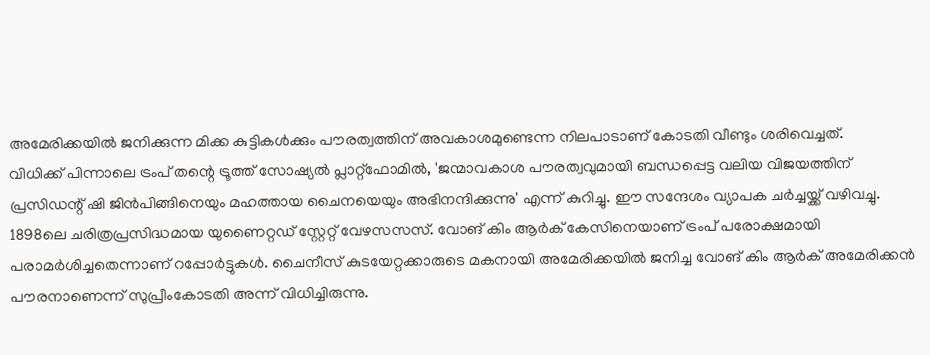അമേരിക്കയിൽ ജനിക്കുന്ന മിക്ക കുട്ടികൾക്കും പൗരത്വത്തിന് അവകാശമുണ്ടെന്ന നിലപാടാണ് കോടതി വീണ്ടും ശരിവെച്ചത്.
വിധിക്ക് പിന്നാലെ ട്രംപ് തന്റെ ട്രൂത്ത് സോഷ്യൽ പ്ലാറ്റ്ഫോമിൽ, 'ജന്മാവകാശ പൗരത്വവുമായി ബന്ധപ്പെട്ട വലിയ വിജയത്തിന് പ്രസിഡന്റ് ഷി ജിൻപിങ്ങിനെയും മഹത്തായ ചൈനയെയും അഭിനന്ദിക്കുന്നു' എന്ന് കുറിച്ചു. ഈ സന്ദേശം വ്യാപക ചർച്ചയ്ക്ക് വഴിവച്ചു.
1898ലെ ചരിത്രപ്രസിദ്ധമായ യുണൈറ്റഡ് സ്റ്റേറ്റ് വേഴസസസ്. വോങ് കിം ആർക് കേസിനെയാണ് ട്രംപ് പരോക്ഷമായി പരാമർശിച്ചതെന്നാണ് റപ്പോർട്ടുകൾ. ചൈനീസ് കുടയേറ്റക്കാരുടെ മകനായി അമേരിക്കയിൽ ജനിച്ച വോങ് കിം ആർക് അമേരിക്കൻ പൗരനാണെന്ന് സുപ്രീംകോടതി അന്ന് വിധിച്ചിരുന്നു.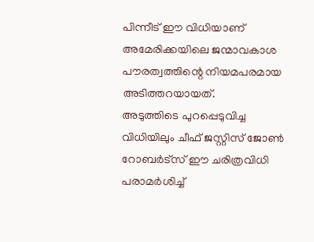പിന്നീട് ഈ വിധിയാണ് അമേരിക്കയിലെ ജന്മാവകാശ പൗരത്വത്തിന്റെ നിയമപരമായ അടിത്തറയായത്.
അടുത്തിടെ പുറപ്പെടുവിച്ച വിധിയിലും ചീഫ് ജസ്റ്റിസ് ജോൺ റോബർട്സ് ഈ ചരിത്രവിധി പരാമർശിച്ച്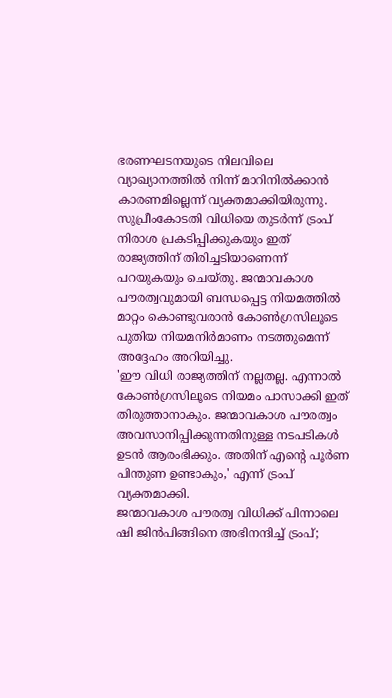ഭരണഘടനയുടെ നിലവിലെ വ്യാഖ്യാനത്തിൽ നിന്ന് മാറിനിൽക്കാൻ കാരണമില്ലെന്ന് വ്യക്തമാക്കിയിരുന്നു.
സുപ്രീംകോടതി വിധിയെ തുടർന്ന് ട്രംപ് നിരാശ പ്രകടിപ്പിക്കുകയും ഇത് രാജ്യത്തിന് തിരിച്ചടിയാണെന്ന് പറയുകയും ചെയ്തു. ജന്മാവകാശ പൗരത്വവുമായി ബന്ധപ്പെട്ട നിയമത്തിൽ മാറ്റം കൊണ്ടുവരാൻ കോൺഗ്രസിലൂടെ പുതിയ നിയമനിർമാണം നടത്തുമെന്ന് അദ്ദേഹം അറിയിച്ചു.
'ഈ വിധി രാജ്യത്തിന് നല്ലതല്ല. എന്നാൽ കോൺഗ്രസിലൂടെ നിയമം പാസാക്കി ഇത് തിരുത്താനാകും. ജന്മാവകാശ പൗരത്വം അവസാനിപ്പിക്കുന്നതിനുള്ള നടപടികൾ ഉടൻ ആരംഭിക്കും. അതിന് എന്റെ പൂർണ പിന്തുണ ഉണ്ടാകും,' എന്ന് ട്രംപ് വ്യക്തമാക്കി.
ജന്മാവകാശ പൗരത്വ വിധിക്ക് പിന്നാലെ ഷി ജിൻപിങ്ങിനെ അഭിനന്ദിച്ച് ട്രംപ്;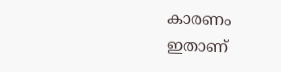കാരണം ഇതാണ്